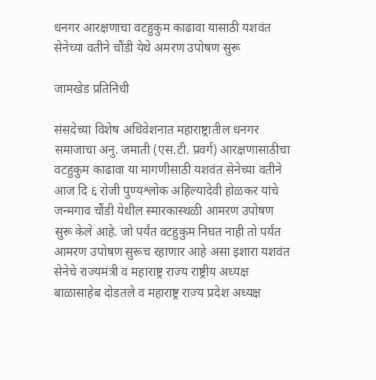धनगर आरक्षणाचा वटहुकुम काढावा यासाठी यशवंत सेनेच्या वतीने चौंडी येथे अमरण उपोषण सुरू

जामखेड प्रतिनिधी

संसदेच्या विशेष अधिवेशनात महाराष्ट्रातील धनगर समाजाचा अनु. जमाती (एस.टी. प्रवर्ग) आरक्षणासाठीचा वटहुकुम काढावा या मागणीसाठी यशवंत सेनेच्या वतीने आज दि ६ रोजी पुण्यश्लोक अहिल्यादेवी होळकर यांचे जन्मगाव चौंडी येथील स्मारकास्थळी आमरण उपोषण सुरू केले आहे. जो पर्यंत वटहुकुम निघत नाही तो पर्यंत आमरण उपोषण सुरूच रहाणार आहे असा इशारा यशवंत सेनेचे राज्यमंत्री व महाराष्ट्र राज्य राष्ट्रीय अध्यक्ष बाळासाहेब दोडतले व महाराष्ट्र राज्य प्रदेश अध्यक्ष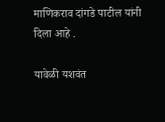माणिकराव दांगडे पाटील यांनी दिला आहे .

यावेळी यशवंत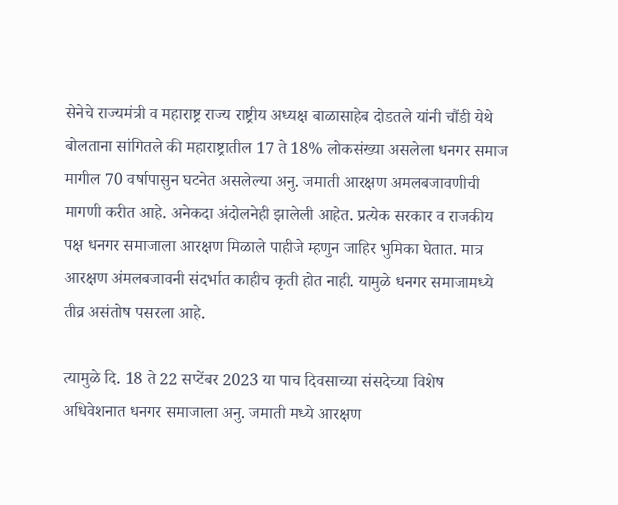सेनेचे राज्यमंत्री व महाराष्ट्र राज्य राष्ट्रीय अध्यक्ष बाळासाहेब दोडतले यांनी चौंडी येथे बोलताना सांगितले की महाराष्ट्रातील 17 ते 18% लोकसंख्या असलेला धनगर समाज मागील 70 वर्षापासुन घटनेत असलेल्या अनु. जमाती आरक्षण अमलबजावणीची मागणी करीत आहे. अनेकदा अंदोलनेही झालेली आहेत. प्रत्येक सरकार व राजकीय पक्ष धनगर समाजाला आरक्षण मिळाले पाहीजे म्हणुन जाहिर भुमिका घेतात. मात्र आरक्षण अंमलबजावनी संदर्भात काहीच कृती होत नाही. यामुळे धनगर समाजामध्ये तीव्र असंतोष पसरला आहे.

त्यामुळे दि. 18 ते 22 सप्टेंबर 2023 या पाच दिवसाच्या संसदेच्या विशेष अधिवेशनात धनगर समाजाला अनु. जमाती मध्ये आरक्षण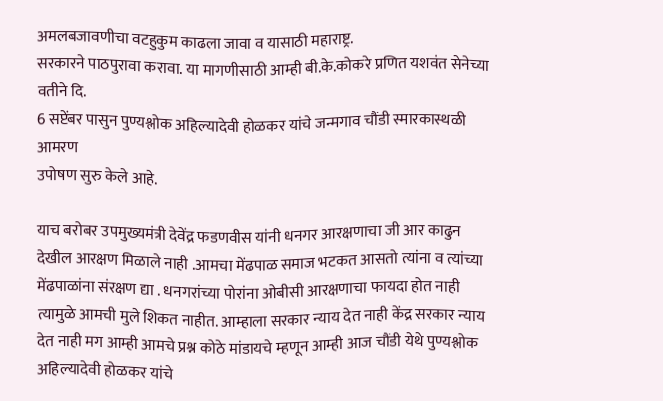अमलबजावणीचा वटहुकुम काढला जावा व यासाठी महाराष्ट्र.
सरकारने पाठपुरावा करावा. या मागणीसाठी आम्ही बी.के.कोकरे प्रणित यशवंत सेनेच्या वतीने दि.
6 सप्टेंबर पासुन पुण्यश्लोक अहिल्यादेवी होळकर यांचे जन्मगाव चौंडी स्मारकास्थळी आमरण
उपोषण सुरु केले आहे.

याच बरोबर उपमुख्यमंत्री देवेंद्र फडणवीस यांनी धनगर आरक्षणाचा जी आर काढुन देखील आरक्षण मिळाले नाही .आमचा मेंढपाळ समाज भटकत आसतो त्यांना व त्यांच्या मेंढपाळांना संरक्षण द्या . धनगरांच्या पोरांना ओबीसी आरक्षणाचा फायदा होत नाही त्यामुळे आमची मुले शिकत नाहीत. आम्हाला सरकार न्याय देत नाही केंद्र सरकार न्याय देत नाही मग आम्ही आमचे प्रश्न कोठे मांडायचे म्हणून आम्ही आज चौंडी येथे पुण्यश्लोक अहिल्यादेवी होळकर यांचे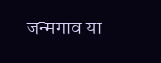जन्मगाव या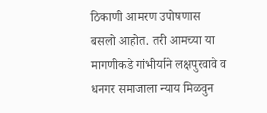ठिकाणी आमरण उपोषणास बसलो आहोत. तरी आमच्या या मागणीकडे गांभीर्याने लक्षपुरवावे व धनगर समाजाला न्याय मिळवुन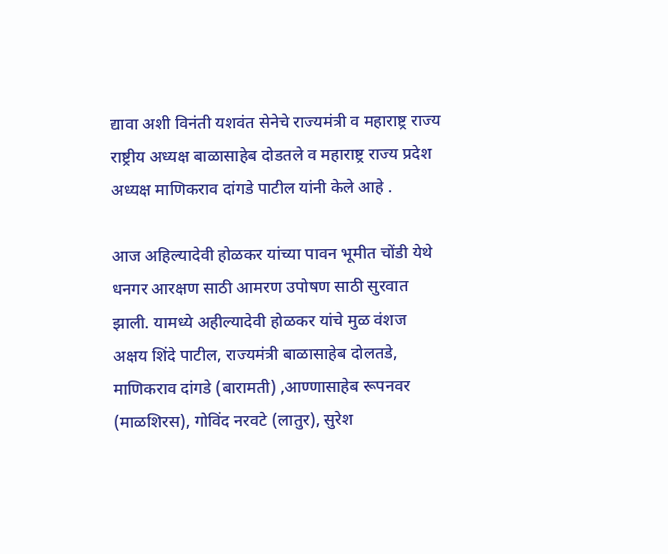द्यावा अशी विनंती यशवंत सेनेचे राज्यमंत्री व महाराष्ट्र राज्य राष्ट्रीय अध्यक्ष बाळासाहेब दोडतले व महाराष्ट्र राज्य प्रदेश अध्यक्ष माणिकराव दांगडे पाटील यांनी केले आहे .

आज अहिल्यादेवी होळकर यांच्या पावन भूमीत चोंडी येथे धनगर आरक्षण साठी आमरण उपोषण साठी सुरवात झाली. यामध्ये अहील्यादेवी होळकर यांचे मुळ वंशज अक्षय शिंदे पाटील, राज्यमंत्री बाळासाहेब दोलतडे, माणिकराव दांगडे (बारामती) ,आण्णासाहेब रूपनवर (माळशिरस), गोविंद नरवटे (लातुर), सुरेश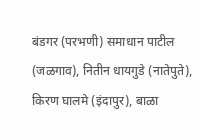बंडगर (परभणी) समाधान पाटील (जळगाव), नितीन धायगुडे (नातेपुते), किरण घालमे (इंदापुर), बाळा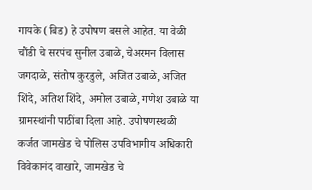गायके (बिड) हे उपोषण बसले आहेत. या वेळी चौंडी चे सरपंच सुनील उबाळे, चेअरमन विलास जगदाळे, संतोष कुरडुले, अजित उबाळे, अजित शिंदे, अतिश शिंदे, अमोल उबाळे, गणेश उबाळे या ग्रामस्थांनी पाठींबा दिला आहे. उपोषणस्थळी कर्जत जामखेड चे पोलिस उपविभागीय अधिकारी विवेकानंद वाखारे, जामखेड चे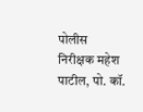पोलीस निरीक्षक महेश पाटील, पो. कॉ.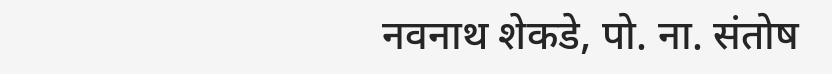नवनाथ शेकडे, पो. ना. संतोष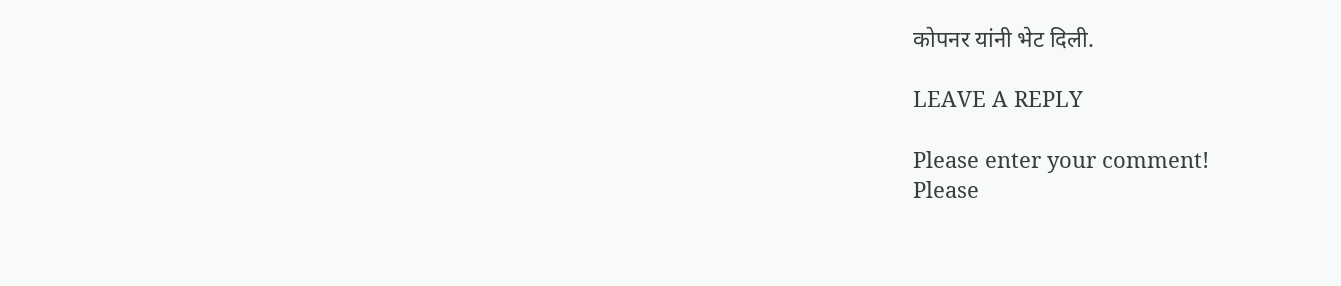कोपनर यांनी भेट दिली.

LEAVE A REPLY

Please enter your comment!
Please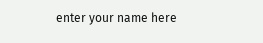enter your name here